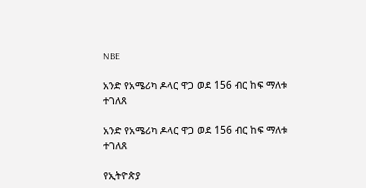NBE

አንድ የአሜሪካ ዶላር ዋጋ ወደ 156 ብር ከፍ ማለቱ ተገለጸ

አንድ የአሜሪካ ዶላር ዋጋ ወደ 156 ብር ከፍ ማለቱ ተገለጸ

የኢትዮጵያ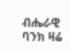ብሔራዊ ባንክ ዛሬ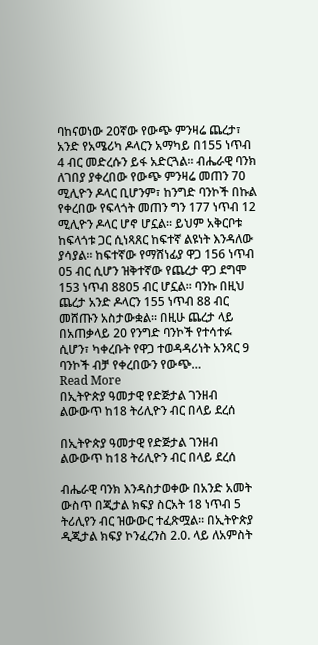ባከናወነው 20ኛው የውጭ ምንዛሬ ጨረታ፣ አንድ የአሜሪካ ዶላርን አማካይ በ155 ነጥብ 4 ብር መድረሱን ይፋ አድርጓል። ብሔራዊ ባንክ ለገበያ ያቀረበው የውጭ ምንዛሬ መጠን 70 ሚሊዮን ዶላር ቢሆንም፣ ከንግድ ባንኮች በኩል የቀረበው የፍላጎት መጠን ግን 177 ነጥብ 12 ሚሊዮን ዶላር ሆኖ ሆኗል። ይህም አቅርቦቱ ከፍላጎቱ ጋር ሲነጻጸር ከፍተኛ ልዩነት እንዳለው ያሳያል። ከፍተኛው የማሸነፊያ ዋጋ 156 ነጥብ 05 ብር ሲሆን ዝቅተኛው የጨረታ ዋጋ ደግሞ 153 ነጥብ 8805 ብር ሆኗል። ባንኩ በዚህ ጨረታ አንድ ዶላርን 155 ነጥብ 88 ብር መሸጡን አስታውቋል። በዚሁ ጨረታ ላይ በአጠቃላይ 20 የንግድ ባንኮች የተሳተፉ ሲሆን፣ ካቀረቡት የዋጋ ተወዳዳሪነት አንጻር 9 ባንኮች ብቻ የቀረበውን የውጭ…
Read More
በኢትዮጵያ ዓመታዊ የድጅታል ገንዘብ ልውውጥ ከ18 ትሪሊዮን ብር በላይ ደረሰ

በኢትዮጵያ ዓመታዊ የድጅታል ገንዘብ ልውውጥ ከ18 ትሪሊዮን ብር በላይ ደረሰ

ብሔራዊ ባንክ እንዳስታወቀው በአንድ አመት ውስጥ በጂታል ክፍያ ስርአት 18 ነጥብ 5 ትሪሊየን ብር ዝውውር ተፈጽሟል። በኢትዮጵያ ዲጂታል ክፍያ ኮንፈረንስ 2.0. ላይ ለአምስት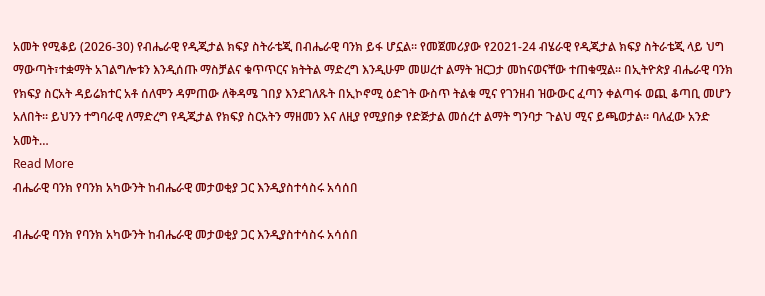አመት የሚቆይ (2026-30) የብሔራዊ የዲጂታል ክፍያ ስትራቴጂ በብሔራዊ ባንክ ይፋ ሆኗል። የመጀመሪያው የ2021-24 ብሄራዊ የዲጂታል ክፍያ ስትራቴጂ ላይ ህግ ማውጣት፣ተቋማት አገልግሎቱን እንዲሰጡ ማስቻልና ቁጥጥርና ክትትል ማድረግ እንዲሁም መሠረተ ልማት ዝርጋታ መከናወናቸው ተጠቁሟል። በኢትዮጵያ ብሔራዊ ባንክ የክፍያ ስርአት ዳይሬክተር አቶ ሰለሞን ዳምጠው ለቅዳሜ ገበያ እንደገለጹት በኢኮኖሚ ዕድገት ውስጥ ትልቁ ሚና የገንዘብ ዝውውር ፈጣን ቀልጣፋ ወጪ ቆጣቢ መሆን አለበት። ይህንን ተግባራዊ ለማድረግ የዲጂታል የክፍያ ስርአትን ማዘመን እና ለዚያ የሚያበቃ የድጅታል መሰረተ ልማት ግንባታ ጉልህ ሚና ይጫወታል። ባለፈው አንድ አመት…
Read More
ብሔራዊ ባንክ የባንክ አካውንት ከብሔራዊ መታወቂያ ጋር እንዲያስተሳስሩ አሳሰበ

ብሔራዊ ባንክ የባንክ አካውንት ከብሔራዊ መታወቂያ ጋር እንዲያስተሳስሩ አሳሰበ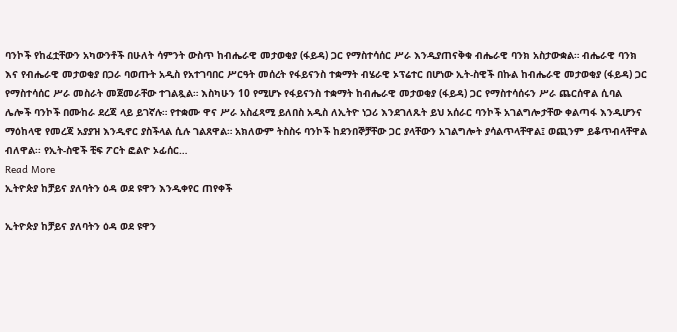ባንኮች የከፈቷቸውን አካውንቶች በሁለት ሳምንት ውስጥ ከብሔራዊ መታወቂያ (ፋይዳ) ጋር የማስተሳሰር ሥራ እንዲያጠናቅቁ ብሔራዊ ባንክ አስታውቋል። ብሔራዊ ባንክ እና የብሔራዊ መታወቂያ በጋራ ባወጡት አዲስ የአተገባበር ሥርዓት መሰረት የፋይናንስ ተቋማት ብሄራዊ ኦፕሬተር በሆነው ኢት-ስዊች በኩል ከብሔራዊ መታወቂያ (ፋይዳ) ጋር የማስተሳሰር ሥራ መስራት መጀመራቸው ተገልጿል። እስካሁን 10 የሚሆኑ የፋይናንስ ተቋማት ከብሔራዊ መታወቂያ (ፋይዳ) ጋር የማስተሳሰሩን ሥራ ጨርሰዋል ሲባል ሌሎች ባንኮች በሙከራ ደረጃ ላይ ይገኛሉ። የተቋሙ ዋና ሥራ አስፈጻሚ ይለበስ አዲስ ለኢትዮ ነጋሪ እንደገለጹት ይህ አሰራር ባንኮች አገልግሎታቸው ቀልጣፋ እንዲሆንና ማዕከላዊ የመረጃ አያያዝ እንዲኖር ያስችላል ሲሉ ገልጸዋል። አክለውም ትስስሩ ባንኮች ከደንበኞቻቸው ጋር ያላቸውን አገልግሎት ያሳልጥላቸዋል፤ ወጪንም ይቆጥብላቸዋል ብለዋል፡፡ የኢት-ስዊች ቺፍ ፖርት ፎልዮ ኦፊሰር…
Read More
ኢትዮጵያ ከቻይና ያለባትን ዕዳ ወደ ዩዋን እንዲቀየር ጠየቀች

ኢትዮጵያ ከቻይና ያለባትን ዕዳ ወደ ዩዋን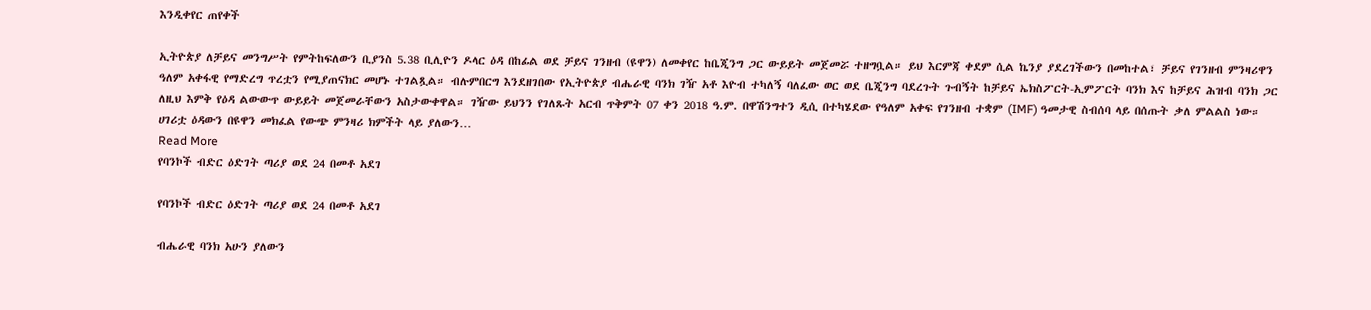እንዲቀየር ጠየቀች

ኢትዮጵያ ለቻይና መንግሥት የምትከፍለውን ቢያንስ 5.38 ቢሊዮን ዶላር ዕዳ በከፊል ወደ ቻይና ገንዘብ (ዩዋን) ለመቀየር ከቤጂንግ ጋር ውይይት መጀመሯ ተዘግቧል። ይህ እርምጃ ቀደም ሲል ኬንያ ያደረገችውን በመከተል፣ ቻይና የገንዘብ ምንዛሪዋን ዓለም አቀፋዊ የማድረግ ጥረቷን የሚያጠናክር መሆኑ ተገልጿል። ብሉምበርግ እንደዘገበው የኢትዮጵያ ብሔራዊ ባንክ ገዥ አቶ እዮብ ተካለኝ ባለፈው ወር ወደ ቤጂንግ ባደረጉት ጉብኝት ከቻይና ኤክስፖርት-ኢምፖርት ባንክ እና ከቻይና ሕዝብ ባንክ ጋር ለዚህ እምቅ የዕዳ ልውውጥ ውይይት መጀመራቸውን አስታውቀዋል። ገዥው ይህንን የገለጹት አርብ ጥቅምት 07 ቀን 2018 ዓ.ም. በዋሽንግተን ዲሲ በተካሄደው የዓለም አቀፍ የገንዘብ ተቋም (IMF) ዓመታዊ ስብሰባ ላይ በሰጡት ቃለ ምልልስ ነው። ሀገሪቷ ዕዳውን በዩዋን መክፈል የውጭ ምንዛሪ ክምችት ላይ ያለውን…
Read More
የባንኮች ብድር ዕድገት ጣሪያ ወደ 24 በመቶ አደገ

የባንኮች ብድር ዕድገት ጣሪያ ወደ 24 በመቶ አደገ

ብሔራዊ ባንክ አሁን ያለውን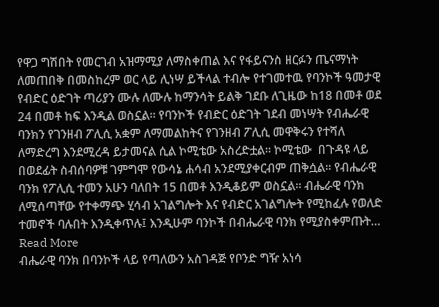የዋጋ ግሽበት የመርገብ አዝማሚያ ለማስቀጠል እና የፋይናንስ ዘርፉን ጤናማነት ለመጠበቅ በመስከረም ወር ላይ ሊነሣ ይችላል ተብሎ የተገመተዉ የባንኮች ዓመታዊ የብድር ዕድገት ጣሪያን ሙሉ ለሙሉ ከማንሳት ይልቅ ገደቡ ለጊዜው ከ18 በመቶ ወደ 24 በመቶ ከፍ እንዲል ወስኗል፡፡ የባንኮች የብድር ዕድገት ገደብ መነሣት የብሔራዊ ባንክን የገንዘብ ፖሊሲ አቋም ለማመልከትና የገንዘብ ፖሊሲ መዋቅሩን የተሻለ ለማድረግ እንደሚረዳ ይታመናል ሲል ኮሚቴው አስረድቷል፡፡ ኮሚቴው  በጉዳዩ ላይ በወደፊት ስብሰባዎቹ ገምግሞ የውሳኔ ሐሳብ አንደሚያቀርብም ጠቅሷል፡፡ የብሔራዊ ባንክ የፖሊሲ ተመን አሁን ባለበት 15 በመቶ እንዲቆይም ወስኗል፡፡ ብሔራዊ ባንክ ለሚሰጣቸው የተቀማጭ ሂሳብ አገልግሎት እና የብድር አገልግሎት የሚከፈሉ የወለድ ተመኖች ባሉበት እንዲቀጥሉ፤ እንዲሁም ባንኮች በብሔራዊ ባንክ የሚያስቀምጡት…
Read More
ብሔራዊ ባንክ በባንኮች ላይ የጣለውን አስገዳጅ የቦንድ ግዥ አነሳ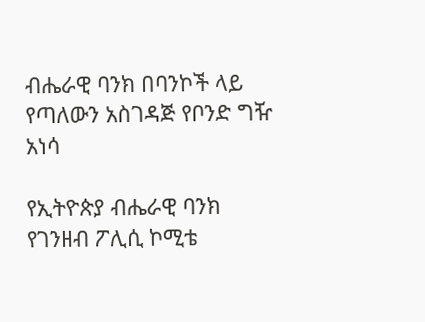ብሔራዊ ባንክ በባንኮች ላይ የጣለውን አስገዳጅ የቦንድ ግዥ አነሳ

የኢትዮጵያ ብሔራዊ ባንክ የገንዘብ ፖሊሲ ኮሚቴ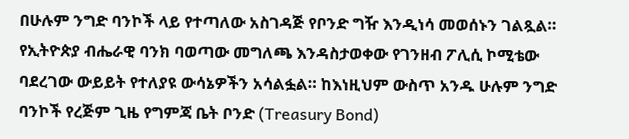በሁሉም ንግድ ባንኮች ላይ የተጣለው አስገዳጅ የቦንድ ግዥ እንዲነሳ መወሰኑን ገልጿል። የኢትዮጵያ ብሔራዊ ባንክ ባወጣው መግለጫ እንዳስታወቀው የገንዘብ ፖሊሲ ኮሚቴው ባደረገው ውይይት የተለያዩ ውሳኔዎችን አሳልፏል። ከእነዚህም ውስጥ አንዱ ሁሉም ንግድ ባንኮች የረጅም ጊዜ የግምጃ ቤት ቦንድ (Treasury Bond)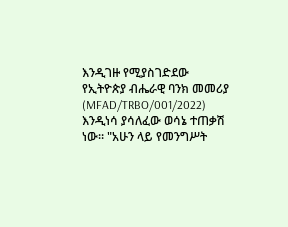እንዲገዙ የሚያስገድደው የኢትዮጵያ ብሔራዊ ባንክ መመሪያ (MFAD/TRBO/001/2022) እንዲነሳ ያሳለፈው ወሳኔ ተጠቃሽ ነው። "አሁን ላይ የመንግሥት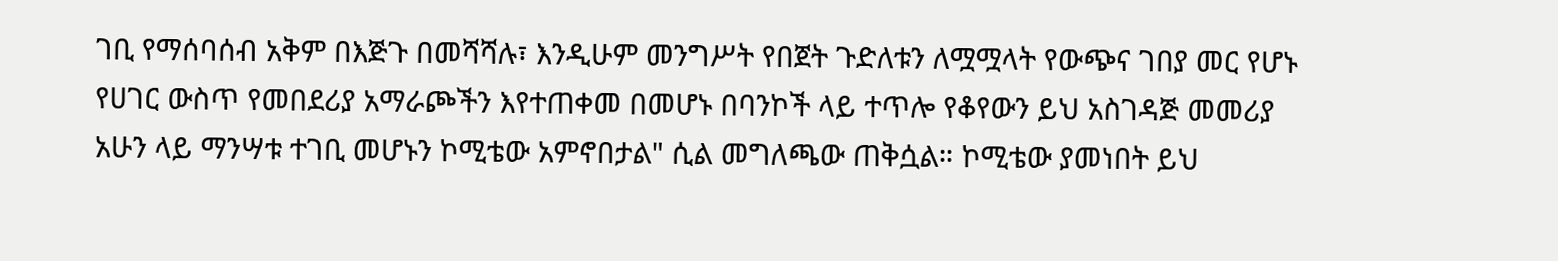ገቢ የማሰባሰብ አቅም በእጅጉ በመሻሻሉ፣ እንዲሁም መንግሥት የበጀት ጉድለቱን ለሟሟላት የውጭና ገበያ መር የሆኑ የሀገር ውስጥ የመበደሪያ አማራጮችን እየተጠቀመ በመሆኑ በባንኮች ላይ ተጥሎ የቆየውን ይህ አስገዳጅ መመሪያ አሁን ላይ ማንሣቱ ተገቢ መሆኑን ኮሚቴው አምኖበታል" ሲል መግለጫው ጠቅሷል። ኮሚቴው ያመነበት ይህ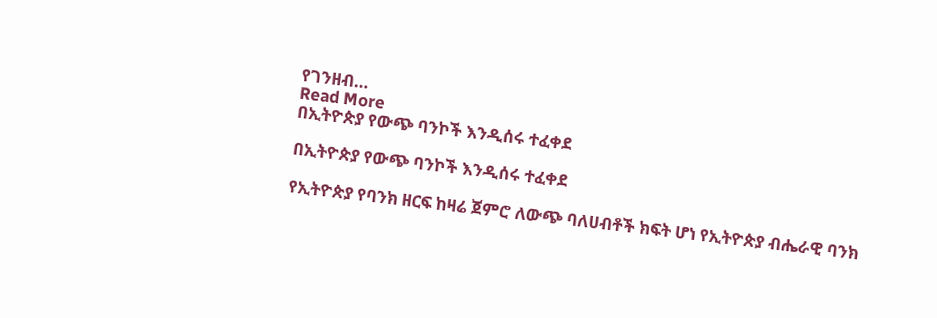የገንዘብ…
Read More
በኢትዮጵያ የውጭ ባንኮች እንዲሰሩ ተፈቀደ

በኢትዮጵያ የውጭ ባንኮች እንዲሰሩ ተፈቀደ

የኢትዮጵያ የባንክ ዘርፍ ከዛሬ ጀምሮ ለውጭ ባለሀብቶች ክፍት ሆነ የኢትዮጵያ ብሔራዊ ባንክ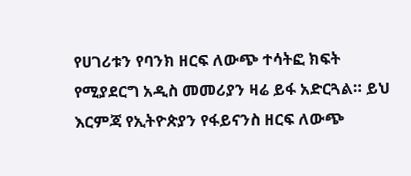የሀገሪቱን የባንክ ዘርፍ ለውጭ ተሳትፎ ክፍት የሚያደርግ አዲስ መመሪያን ዛሬ ይፋ አድርጓል። ይህ እርምጃ የኢትዮጵያን የፋይናንስ ዘርፍ ለውጭ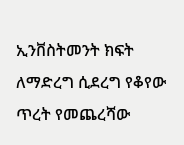ኢንቨስትመንት ክፍት ለማድረግ ሲደረግ የቆየው ጥረት የመጨረሻው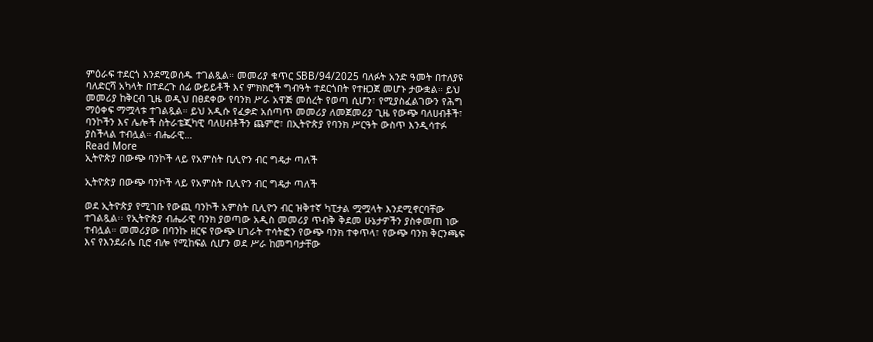ምዕራፍ ተደርጎ እንደሚወሰዱ ተገልጿል። መመሪያ ቁጥር SBB/94/2025 ባለፉት አንድ ዓመት በተለያዩ ባለድርሻ አካላት በተደረጉ ሰፊ ውይይቶች እና ምክክሮች ግብዓት ተደርጎበት የተዘጋጀ መሆኑ ታውቋል። ይህ መመሪያ ከቅርብ ጊዜ ወዲህ በፀደቀው የባንክ ሥራ አዋጅ መሰረት የወጣ ሲሆን፣ የሚያስፈልገውን የሕግ ማዕቀፍ ማሟላቱ ተገልጿል። ይህ አዲሱ የፈቃድ አሰጣጥ መመሪያ ለመጀመሪያ ጊዜ የውጭ ባለሀብቶች፣ ባንኮችን እና ሌሎች ስትራቴጂካዊ ባለሀብቶችን ጨምሮ፣ በኢትዮጵያ የባንክ ሥርዓት ውስጥ እንዲሳተፉ ያስችላል ተብሏል። ብሔራዊ…
Read More
ኢትዮጵያ በውጭ ባንኮች ላይ የአምስት ቢሊዮን ብር ግዴታ ጣለች

ኢትዮጵያ በውጭ ባንኮች ላይ የአምስት ቢሊዮን ብር ግዴታ ጣለች

ወደ ኢትዮጵያ የሚገቡ የውጪ ባንኮች አምስት ቢሊዮን ብር ዝቅተኛ ካፒታል ሟሟላት እንደሚኖርባቸው ተገልጿል፡፡ የኢትዮጵያ ብሔራዊ ባንክ ያወጣው አዲስ መመሪያ ጥብቅ ቅደመ ሁኔታዎችን ያስቀመጠ ነው ተብሏል። መመሪያው በባንኩ ዘርፍ የውጭ ሀገራት ተሳትፎን የውጭ ባንክ ተቀጥላ፣ የውጭ ባንክ ቅርንጫፍ እና የእንደራሴ ቢሮ ብሎ የሚከፍል ሲሆን ወደ ሥራ ከመግባታቸው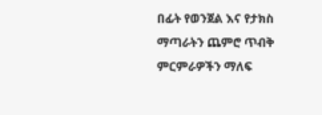በፊት የወንጀል እና የታክስ ማጣራትን ጨምሮ ጥብቅ ምርምራዎችን ማለፍ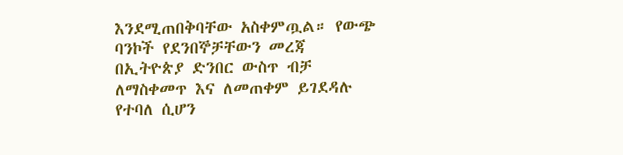እንደሚጠበቅባቸው አስቀምጧል። የውጭ ባንኮች የደንበኞቻቸውን መረጃ በኢትዮጵያ ድንበር ውስጥ ብቻ ለማስቀመጥ እና ለመጠቀም ይገደዳሉ የተባለ ሲሆን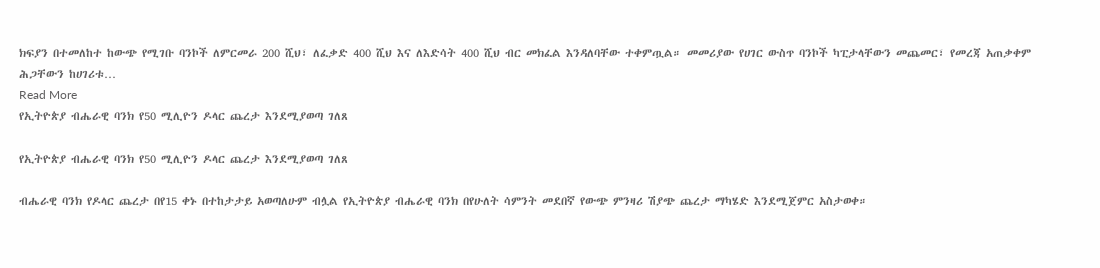ክፍያን በተመለከተ ከውጭ የሚገቡ ባንኮች ለምርመራ 200 ሺህ፣ ለፈቃድ 400 ሺህ እና ለእድሳት 400 ሺህ ብር መክፈል እንዳለባቸው ተቀምጧል። መመሪያው የሀገር ውስጥ ባንኮች ካፒታላቸውን መጨመር፣ የመረጃ አጠቃቀም ሕጋቸውን ከሀገሪቱ…
Read More
የኢትዮጵያ ብሔራዊ ባንክ የ50 ሚሊዮን ዶላር ጨረታ እንደሚያወጣ ገለጸ

የኢትዮጵያ ብሔራዊ ባንክ የ50 ሚሊዮን ዶላር ጨረታ እንደሚያወጣ ገለጸ

ብሔራዊ ባንክ የዶላር ጨረታ በየ15 ቀኑ በተከታታይ አወጣለሁም ብሏል የኢትዮጵያ ብሔራዊ ባንክ በየሁለት ሳምንት መደበኛ የውጭ ምንዛሪ ሽያጭ ጨረታ ማካሄድ እንደሚጀምር አስታወቀ።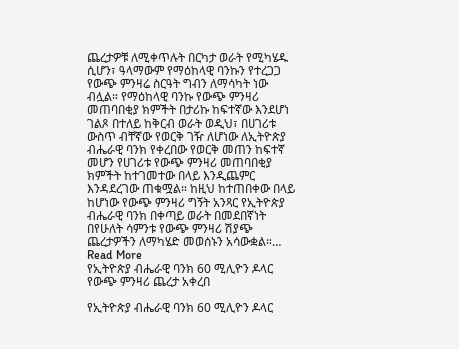ጨረታዎቹ ለሚቀጥሉት በርካታ ወራት የሚካሄዱ ሲሆን፣ ዓላማውም የማዕከላዊ ባንኩን የተረጋጋ የውጭ ምንዛሬ ስርዓት ግብን ለማሳካት ነው ብሏል። የማዕከላዊ ባንኩ የውጭ ምንዛሪ መጠባበቂያ ክምችት በታሪኩ ከፍተኛው እንደሆነ ገልጾ በተለይ ከቅርብ ወራት ወዲህ፣ በሀገሪቱ ውስጥ ብቸኛው የወርቅ ገዥ ለሆነው ለኢትዮጵያ ብሔራዊ ባንክ የቀረበው የወርቅ መጠን ከፍተኛ መሆን የሀገሪቱ የውጭ ምንዛሪ መጠባበቂያ ክምችት ከተገመተው በላይ እንዲጨምር እንዳደረገው ጠቁሟል። ከዚህ ከተጠበቀው በላይ ከሆነው የውጭ ምንዛሪ ግኝት አንጻር የኢትዮጵያ ብሔራዊ ባንክ በቀጣይ ወራት በመደበኛነት በየሁለት ሳምንቱ የውጭ ምንዛሪ ሽያጭ ጨረታዎችን ለማካሄድ መወሰኑን አሳውቋል።…
Read More
የኢትዮጵያ ብሔራዊ ባንክ 60 ሚሊዮን ዶላር የውጭ ምንዛሪ ጨረታ አቀረበ

የኢትዮጵያ ብሔራዊ ባንክ 60 ሚሊዮን ዶላር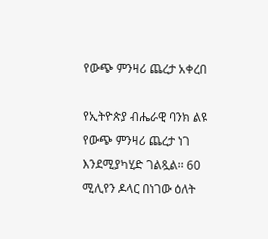የውጭ ምንዛሪ ጨረታ አቀረበ

የኢትዮጵያ ብሔራዊ ባንክ ልዩ የውጭ ምንዛሪ ጨረታ ነገ እንደሚያካሂድ ገልጿል፡፡ 60 ሚሊየን ዶላር በነገው ዕለት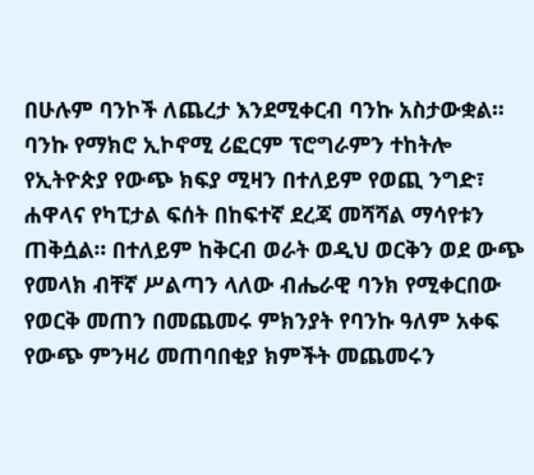በሁሉም ባንኮች ለጨረታ እንደሚቀርብ ባንኩ አስታውቋል። ባንኩ የማክሮ ኢኮኖሚ ሪፎርም ፕሮግራምን ተከትሎ የኢትዮጵያ የውጭ ክፍያ ሚዛን በተለይም የወጪ ንግድ፣ ሐዋላና የካፒታል ፍሰት በከፍተኛ ደረጃ መሻሻል ማሳየቱን ጠቅሷል። በተለይም ከቅርብ ወራት ወዲህ ወርቅን ወደ ውጭ የመላክ ብቸኛ ሥልጣን ላለው ብሔራዊ ባንክ የሚቀርበው የወርቅ መጠን በመጨመሩ ምክንያት የባንኩ ዓለም አቀፍ የውጭ ምንዛሪ መጠባበቂያ ክምችት መጨመሩን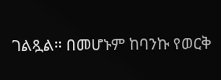ገልጿል። በመሆኑም ከባንኩ የወርቅ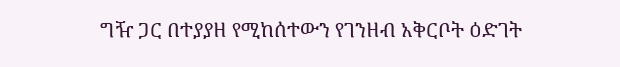ግዥ ጋር በተያያዘ የሚከሰተውን የገንዘብ አቅርቦት ዕድገት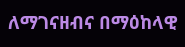ለማገናዘብና በማዕከላዊ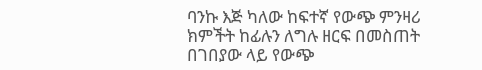ባንኩ እጅ ካለው ከፍተኛ የውጭ ምንዛሪ ክምችት ከፊሉን ለግሉ ዘርፍ በመስጠት በገበያው ላይ የውጭ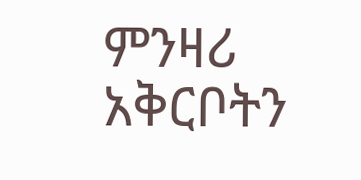ምንዛሪ አቅርቦትን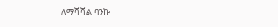ለማሻሻል ባንኩ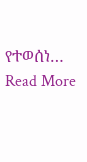የተወሰነ…
Read More